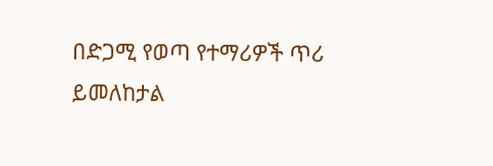በድጋሚ የወጣ የተማሪዎች ጥሪ ይመለከታል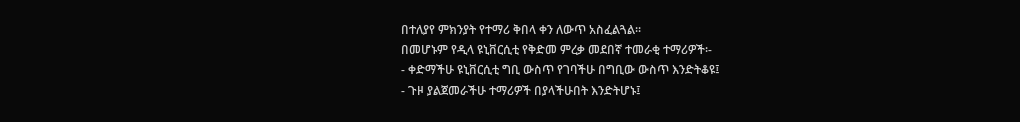በተለያየ ምክንያት የተማሪ ቅበላ ቀን ለውጥ አስፈልጓል፡፡
በመሆኑም የዲላ ዩኒቨርሲቲ የቅድመ ምረቃ መደበኛ ተመራቂ ተማሪዎች፡-
- ቀድማችሁ ዩኒቨርሲቲ ግቢ ውስጥ የገባችሁ በግቢው ውስጥ እንድትቆዩ፤
- ጉዞ ያልጀመራችሁ ተማሪዎች በያላችሁበት እንድትሆኑ፤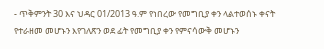- ጥቅምንት 30 እና ህዳር 01/2013 ዓ.ም የነበረው የመግቢያ ቀን ላልተወሰኑ ቀናት የተራዘመ መሆኑን እየገለጽን ወደ ፊት የመግቢያ ቀን የምናሳውቅ መሆኑን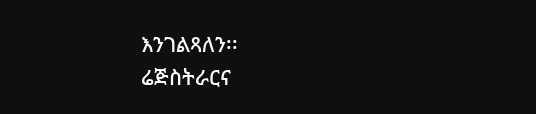እንገልጻለን፡፡
ሬጅስትራርና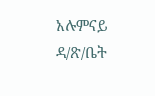አሉምናይ ዳ/ጽ/ቤት